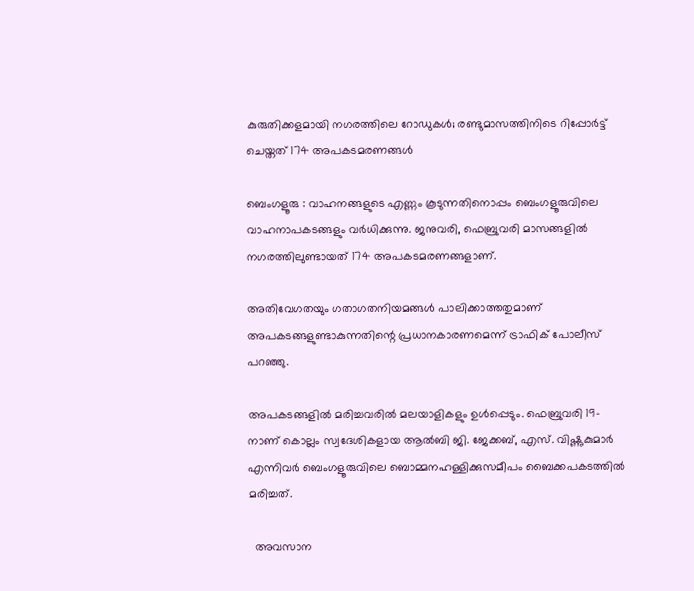കുരുതിക്കളമായി നഗരത്തിലെ റോഡുകൾ; രണ്ടുമാസത്തിനിടെ റിപ്പോർട്ട് ചെയ്തത് 174 അപകടമരണങ്ങൾ

ബെംഗളൂരു : വാഹനങ്ങളുടെ എണ്ണം കൂടുന്നതിനൊപ്പം ബെംഗളൂരുവിലെ വാഹനാപകടങ്ങളും വർധിക്കുന്നു. ജനുവരി, ഫെബ്രുവരി മാസങ്ങളിൽ നഗരത്തിലുണ്ടായത് 174 അപകടമരണങ്ങളാണ്.

അതിവേഗതയും ഗതാഗതനിയമങ്ങൾ പാലിക്കാത്തതുമാണ് അപകടങ്ങളുണ്ടാകുന്നതിന്റെ പ്രധാനകാരണമെന്ന് ട്രാഫിക് പോലീസ് പറഞ്ഞു.

അപകടങ്ങളിൽ മരിച്ചവരിൽ മലയാളികളും ഉൾപ്പെടും. ഫെബ്രുവരി 19-നാണ് കൊല്ലം സ്വദേശികളായ ആൽബി ജി. ജേക്കബ്, എസ്. വിഷ്ണുകുമാർ എന്നിവർ ബെംഗളൂരുവിലെ ബൊമ്മനഹള്ളിക്കുസമീപം ബൈക്കപകടത്തിൽ മരിച്ചത്.

  അവസാന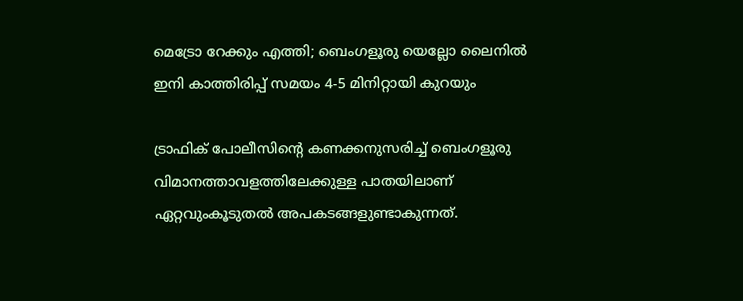മെട്രോ റേക്കും എത്തി; ബെംഗളൂരു യെല്ലോ ലൈനിൽ ഇനി കാത്തിരിപ്പ് സമയം 4-5 മിനിറ്റായി കുറയും

ട്രാഫിക് പോലീസിന്റെ കണക്കനുസരിച്ച് ബെംഗളൂരു വിമാനത്താവളത്തിലേക്കുള്ള പാതയിലാണ് ഏറ്റവുംകൂടുതൽ അപകടങ്ങളുണ്ടാകുന്നത്.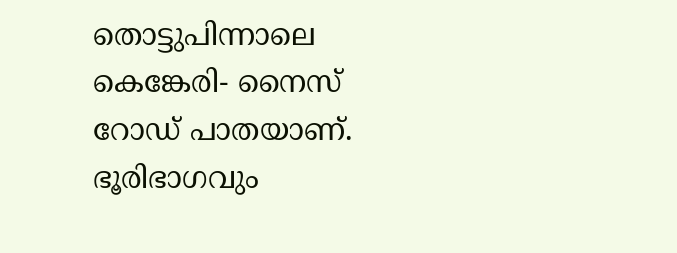തൊട്ടുപിന്നാലെ കെങ്കേരി- നൈസ് റോഡ് പാതയാണ്. ഭൂരിഭാഗവും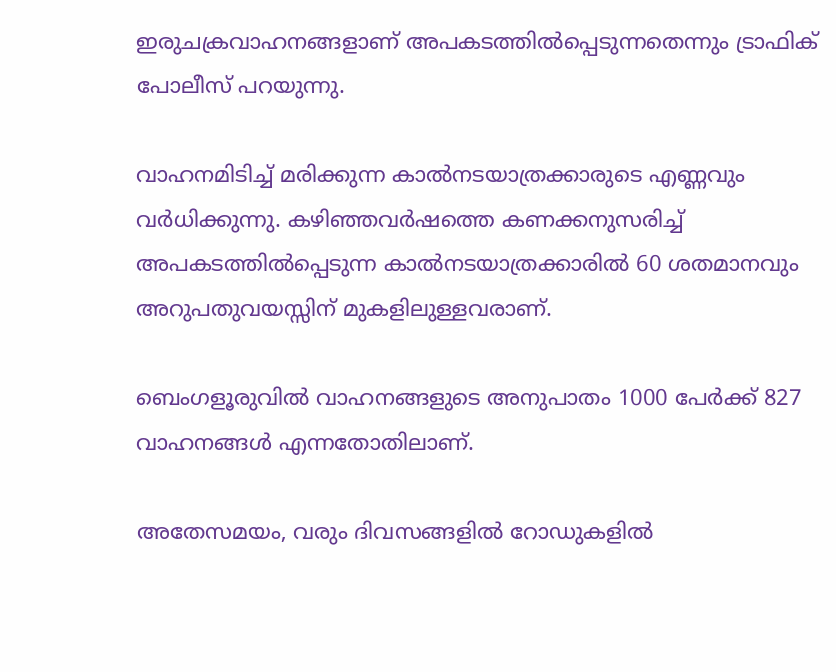ഇരുചക്രവാഹനങ്ങളാണ് അപകടത്തിൽപ്പെടുന്നതെന്നും ട്രാഫിക് പോലീസ് പറയുന്നു.

വാഹനമിടിച്ച് മരിക്കുന്ന കാൽനടയാത്രക്കാരുടെ എണ്ണവും വർധിക്കുന്നു. കഴിഞ്ഞവർഷത്തെ കണക്കനുസരിച്ച് അപകടത്തിൽപ്പെടുന്ന കാൽനടയാത്രക്കാരിൽ 60 ശതമാനവും അറുപതുവയസ്സിന് മുകളിലുള്ളവരാണ്.

ബെംഗളൂരുവിൽ വാഹനങ്ങളുടെ അനുപാതം 1000 പേർക്ക് 827 വാഹനങ്ങൾ എന്നതോതിലാണ്.

അതേസമയം, വരും ദിവസങ്ങളിൽ റോഡുകളിൽ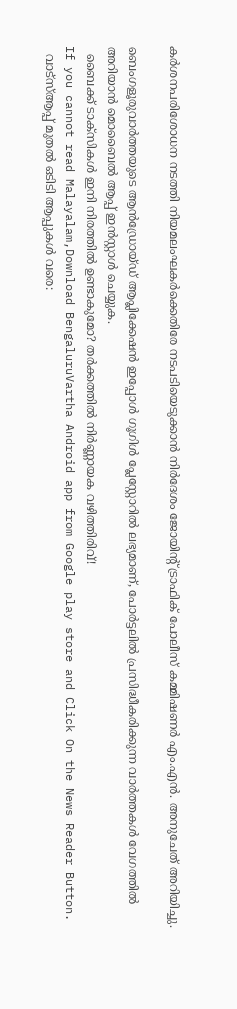കർശനപരിശോധന നടത്തി നിയമലംഘകർക്കെതിരേ നടപടിയെടുക്കാൻ നിർദേശം ജോയിന്റ് ട്രാഫിക് പോലീസ് കമ്മിഷണർ എം.എൻ. അനുചേത് അറിയിച്ചു.

ബെംഗളൂരുവാർത്തയുടെ ആൻഡ്രോയ്ഡ് ആപ്ലിക്കേഷൻ ഇപ്പോൾ ഗൂഗിൾ പ്ലേസ്റ്റോറിൽ ലഭ്യമാണ്, പോർട്ടലിൽ പ്രസിദ്ധീകരിക്കുന്ന വാർത്തകൾ വേഗത്തിൽ അറിയാൻ മൊബൈൽ ആപ്പ് ഇൻസ്റ്റാൾ ചെയ്യുക.
  ബൈക്ക് ടാക്സികൾ ഇനി നിരത്തിൽ ഉണ്ടാകുമോ? തർക്കത്തിൽ നിർണ്ണായക വഴിത്തിരിവ്!
If you cannot read Malayalam,Download BengaluruVartha Android app from Google play store and Click On the News Reader Button.
  വാട്‌സ്ആപ്പ് മുതൽ ഒടിടി ആപ്പുകൾ വരെ: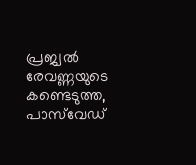പ്രജ്വൽ രേവണ്ണയുടെ കണ്ടെടുത്ത, പാസ്‌വേഡ്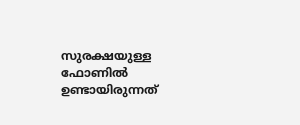സുരക്ഷയുള്ള ഫോണിൽ ഉണ്ടായിരുന്നത്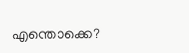എന്തൊക്കെ?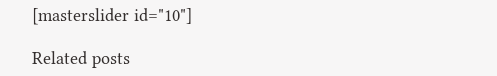[masterslider id="10"]

Related posts